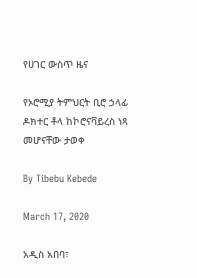የሀገር ውስጥ ዜና

የኦሮሚያ ትምህርት ቢሮ ኃላፊ ዶክተር ቶላ ከኮሮናቫይረስ ነጻ መሆናቸው ታወቀ

By Tibebu Kebede

March 17, 2020

አዲስ አበባ፣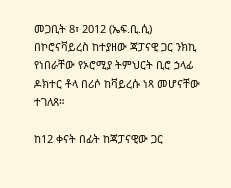መጋቢት 8፣ 2012 (ኤፍ.ቢ.ሲ) በኮሮናቫይረስ ከተያዘው ጃፓናዊ ጋር ንክኪ የነበራቸው የኦሮሚያ ትምህርት ቢሮ ኃላፊ ዶክተር ቶላ በሪሶ ከቫይረሱ ነጻ መሆናቸው ተገለጸ።

ከ12 ቀናት በፊት ከጃፓናዊው ጋር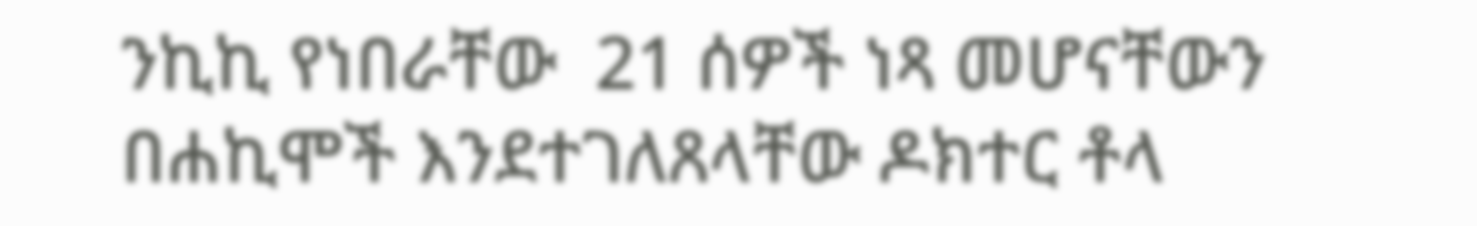ንኪኪ የነበራቸው  21 ሰዎች ነጻ መሆናቸውን በሐኪሞች እንደተገለጸላቸው ዶክተር ቶላ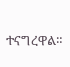ተናግረዋል።